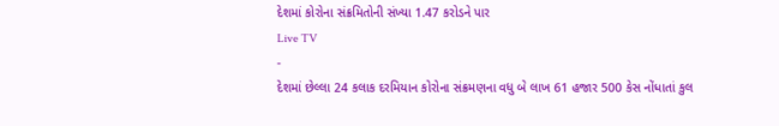દેશમાં કોરોના સંક્રમિતોની સંખ્યા 1.47 કરોડને પાર
Live TV
-
દેશમાં છેલ્લા 24 કલાક દરમિયાન કોરોના સંક્રમણના વધુ બે લાખ 61 હજાર 500 કેસ નોંધાતાં કુલ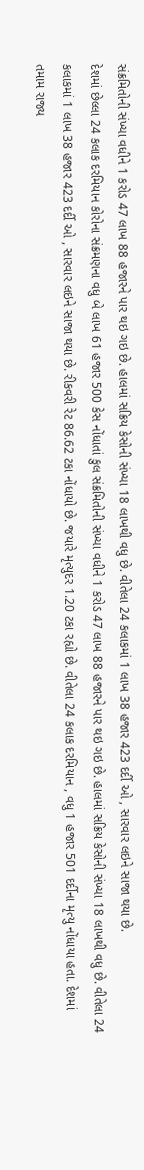સંક્રમિતોની સંખ્યા વધીને 1 કરોડ 47 લાખ 88 હજારને પાર થઇ ગઇ છે. હાલમાં સક્રિય કેસોની સંખ્યા 18 લાખથી વધુ છે. વીતેલા 24 કલાકમાં 1 લાખ 38 હજાર 423 દર્દી ઓ , સારવાર લઇને સાજા થયા છે.
દેશમાં છેલ્લા 24 કલાક દરમિયાન કોરોના સંક્રમણના વધુ બે લાખ 61 હજાર 500 કેસ નોંધાતાં કુલ સંક્રમિતોની સંખ્યા વધીને 1 કરોડ 47 લાખ 88 હજારને પાર થઇ ગઇ છે. હાલમાં સક્રિય કેસોની સંખ્યા 18 લાખથી વધુ છે. વીતેલા 24 કલાકમાં 1 લાખ 38 હજાર 423 દર્દી ઓ , સારવાર લઇને સાજા થયા છે. રીકવરી રેટ 86.62 ટકા નોંધાયો છે. જયારે મૃત્યુદર 1.20 ટકા રહ્યો છે. વીતેલા 24 કલાક દરમિયાન , વધુ 1 હજાર 501 દર્દીના મૃત્યુ નોંધાયા હતા. દેશમાં તમામ રાજ્ય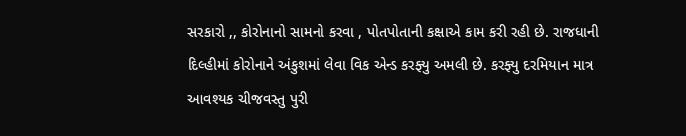સરકારો ,, કોરોનાનો સામનો કરવા , પોતપોતાની કક્ષાએ કામ કરી રહી છે. રાજધાની દિલ્હીમાં કોરોનાને અંકુશમાં લેવા વિક એન્ડ કરફ્યુ અમલી છે. કરફ્યુ દરમિયાન માત્ર આવશ્યક ચીજવસ્તુ પુરી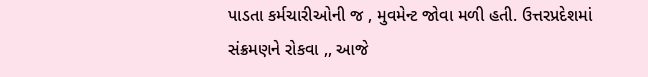પાડતા કર્મચારીઓની જ , મુવમેન્ટ જોવા મળી હતી. ઉત્તરપ્રદેશમાં સંક્રમણને રોકવા ,, આજે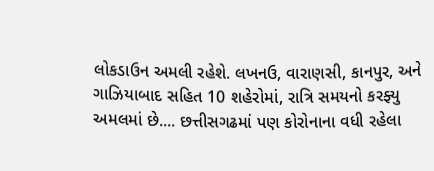લોકડાઉન અમલી રહેશે. લખનઉ, વારાણસી, કાનપુર, અને ગાઝિયાબાદ સહિત 10 શહેરોમાં, રાત્રિ સમયનો કરફ્યુ અમલમાં છે.... છત્તીસગઢમાં પણ કોરોનાના વધી રહેલા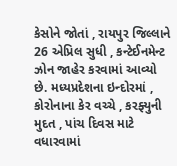કેસોને જોતાં , રાયપુર જિલ્લાને 26 એપ્રિલ સુધી , કન્ટેઈનમેન્ટ ઝોન જાહેર કરવામાં આવ્યો છે. મધ્યપ્રદેશના ઇન્દોરમાં , કોરોનાના કેર વચ્ચે , કરફ્યુની મુદત , પાંચ દિવસ માટે વધારવામાં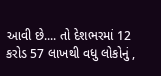આવી છે.... તો દેશભરમાં 12 કરોડ 57 લાખથી વધુ લોકોનું ,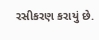રસીકરણ કરાયું છે.